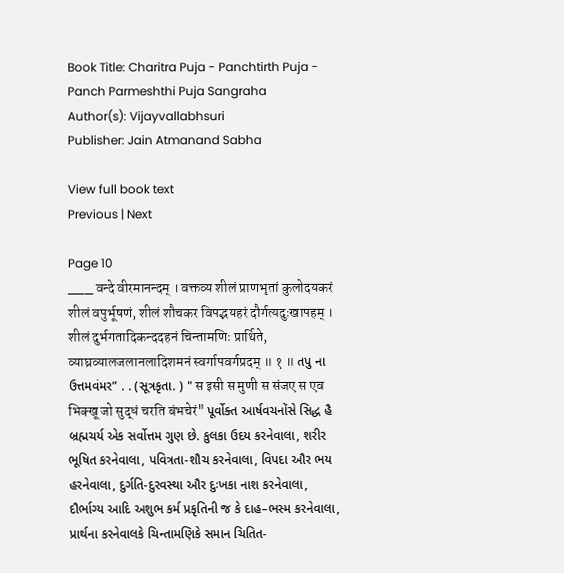Book Title: Charitra Puja - Panchtirth Puja - Panch Parmeshthi Puja Sangraha
Author(s): Vijayvallabhsuri
Publisher: Jain Atmanand Sabha

View full book text
Previous | Next

Page 10
___ वन्दे वीरमानन्दम् । वक्तव्य शीलं प्राणभृतां कुलोदयकरं शीलं वपुर्भूषणं, शीलं शौचकर विपद्भयहरं दौर्गत्यदुःखापहम् । शीलं दुर्भगतादिकन्ददहनं चिन्तामणिः प्रार्थिते, व्याघ्रव्यालजलानलादिशमनं स्वर्गापवर्गप्रदम् ॥ १ ॥ તપુ ના ઉત્તમવંમર” . . (સૂત્રકૃતા. ) " स इसी स मुणी स संजए स एव भिक्खू जो सुद्धं चरति बंभचेरं" પૂર્વોક્ત આર્ષવચનોંસે સિદ્ધ હૈ બ્રહ્મચર્ય એક સર્વોત્તમ ગુણ છે. કુલકા ઉદય કરનેવાલા, શરીર ભૂષિત કરનેવાલા, પવિત્રતા-શૌચ કરનેવાલા, વિપદા ઔર ભય હરનેવાલા, દુર્ગતિ-દુરવસ્થા ઔર દુઃખકા નાશ કરનેવાલા, દૌર્ભાગ્ય આદિ અશુભ કર્મ પ્રકૃતિની જ કે દાહ–ભસ્મ કરનેવાલા, પ્રાર્થના કરનેવાલકે ચિન્તામણિકે સમાન ચિતિત-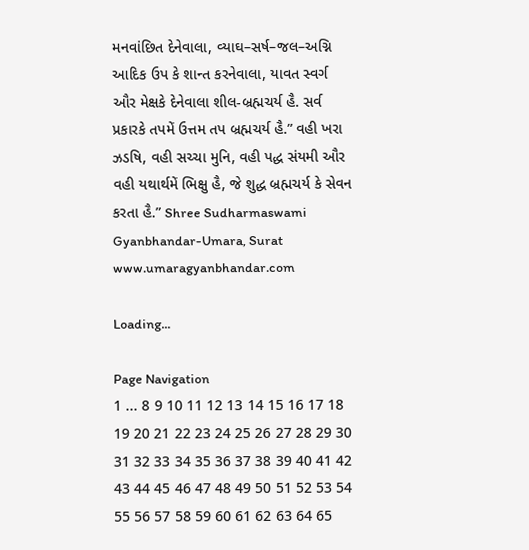મનવાંછિત દેનેવાલા, વ્યાઘ–સર્ષ–જલ–અગ્નિ આદિક ઉપ કે શાન્ત કરનેવાલા, યાવત સ્વર્ગ ઔર મેક્ષકે દેનેવાલા શીલ-બ્રહ્મચર્ય હૈ. સર્વ પ્રકારકે તપમેં ઉત્તમ તપ બ્રહ્મચર્ય હૈ.” વહી ખરા ઝડષિ, વહી સચ્ચા મુનિ, વહી પદ્ધ સંયમી ઔર વહી યથાર્થમેં ભિક્ષુ હૈ, જે શુદ્ધ બ્રહ્મચર્ય કે સેવન કરતા હૈ.” Shree Sudharmaswami Gyanbhandar-Umara, Surat www.umaragyanbhandar.com

Loading...

Page Navigation
1 ... 8 9 10 11 12 13 14 15 16 17 18 19 20 21 22 23 24 25 26 27 28 29 30 31 32 33 34 35 36 37 38 39 40 41 42 43 44 45 46 47 48 49 50 51 52 53 54 55 56 57 58 59 60 61 62 63 64 65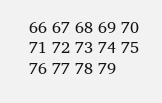66 67 68 69 70 71 72 73 74 75 76 77 78 79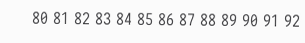80 81 82 83 84 85 86 87 88 89 90 91 92